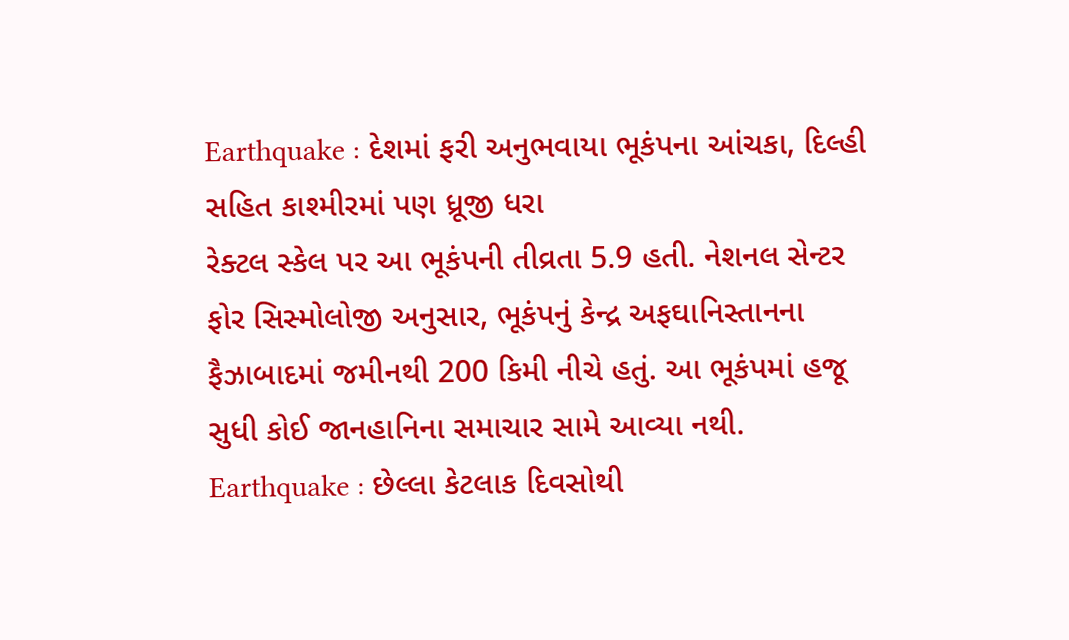Earthquake : દેશમાં ફરી અનુભવાયા ભૂકંપના આંચકા, દિલ્હી સહિત કાશ્મીરમાં પણ ધ્રૂજી ધરા
રેક્ટલ સ્કેલ પર આ ભૂકંપની તીવ્રતા 5.9 હતી. નેશનલ સેન્ટર ફોર સિસ્મોલોજી અનુસાર, ભૂકંપનું કેન્દ્ર અફઘાનિસ્તાનના ફૈઝાબાદમાં જમીનથી 200 કિમી નીચે હતું. આ ભૂકંપમાં હજૂ સુધી કોઈ જાનહાનિના સમાચાર સામે આવ્યા નથી.
Earthquake : છેલ્લા કેટલાક દિવસોથી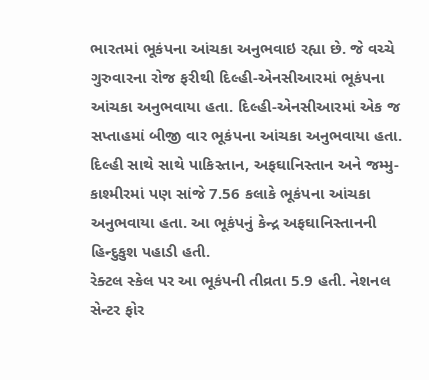ભારતમાં ભૂકંપના આંચકા અનુભવાઇ રહ્યા છે. જે વચ્ચે ગુરુવારના રોજ ફરીથી દિલ્હી-એનસીઆરમાં ભૂકંપના આંચકા અનુભવાયા હતા. દિલ્હી-એનસીઆરમાં એક જ સપ્તાહમાં બીજી વાર ભૂકંપના આંચકા અનુભવાયા હતા. દિલ્હી સાથે સાથે પાકિસ્તાન, અફઘાનિસ્તાન અને જમ્મુ-કાશ્મીરમાં પણ સાંજે 7.56 કલાકે ભૂકંપના આંચકા અનુભવાયા હતા. આ ભૂકંપનું કેન્દ્ર અફઘાનિસ્તાનની હિન્દુકુશ પહાડી હતી.
રેક્ટલ સ્કેલ પર આ ભૂકંપની તીવ્રતા 5.9 હતી. નેશનલ સેન્ટર ફોર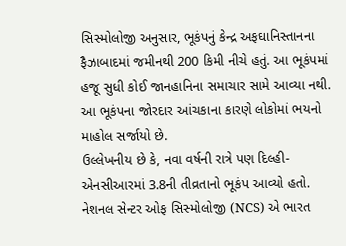સિસ્મોલોજી અનુસાર, ભૂકંપનું કેન્દ્ર અફઘાનિસ્તાનના ફૈઝાબાદમાં જમીનથી 200 કિમી નીચે હતું. આ ભૂકંપમાં હજૂ સુધી કોઈ જાનહાનિના સમાચાર સામે આવ્યા નથી. આ ભૂકંપના જોરદાર આંચકાના કારણે લોકોમાં ભયનો માહોલ સર્જાયો છે.
ઉલ્લેખનીય છે કે, નવા વર્ષની રાત્રે પણ દિલ્હી-એનસીઆરમાં 3.8ની તીવ્રતાનો ભૂકંપ આવ્યો હતો. નેશનલ સેન્ટર ઓફ સિસ્મોલોજી (NCS) એ ભારત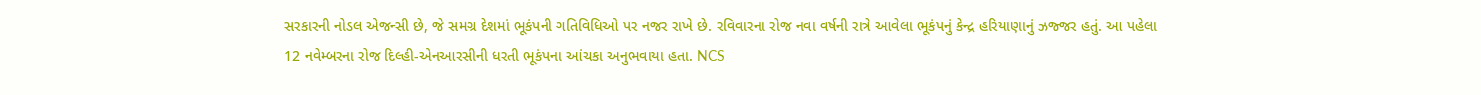સરકારની નોડલ એજન્સી છે, જે સમગ્ર દેશમાં ભૂકંપની ગતિવિધિઓ પર નજર રાખે છે. રવિવારના રોજ નવા વર્ષની રાત્રે આવેલા ભૂકંપનું કેન્દ્ર હરિયાણાનું ઝજ્જર હતું. આ પહેલા 12 નવેમ્બરના રોજ દિલ્હી-એનઆરસીની ધરતી ભૂકંપના આંચકા અનુભવાયા હતા. NCS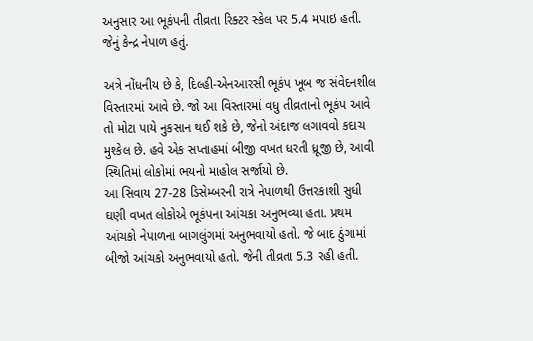અનુસાર આ ભૂકંપની તીવ્રતા રિક્ટર સ્કેલ પર 5.4 મપાઇ હતી. જેનું કેન્દ્ર નેપાળ હતું.

અત્રે નોંધનીય છે કે, દિલ્હી-એનઆરસી ભૂકંપ ખૂબ જ સંવેદનશીલ વિસ્તારમાં આવે છે. જો આ વિસ્તારમાં વધુ તીવ્રતાનો ભૂકંપ આવે તો મોટા પાયે નુકસાન થઈ શકે છે, જેનો અંદાજ લગાવવો કદાચ મુશ્કેલ છે. હવે એક સપ્તાહમાં બીજી વખત ધરતી ધ્રૂજી છે, આવી સ્થિતિમાં લોકોમાં ભયનો માહોલ સર્જાયો છે.
આ સિવાય 27-28 ડિસેમ્બરની રાત્રે નેપાળથી ઉત્તરકાશી સુધી ઘણી વખત લોકોએ ભૂકંપના આંચકા અનુભવ્યા હતા. પ્રથમ આંચકો નેપાળના બાગલુંગમાં અનુભવાયો હતો. જે બાદ ઠુંગામાં બીજો આંચકો અનુભવાયો હતો. જેની તીવ્રતા 5.3 રહી હતી.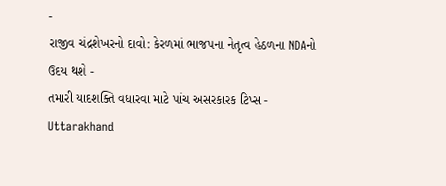-
રાજીવ ચંદ્રશેખરનો દાવો: કેરળમાં ભાજપના નેતૃત્વ હેઠળના NDAનો ઉદય થશે -
તમારી યાદશક્તિ વધારવા માટે પાંચ અસરકારક ટિપ્સ -
Uttarakhand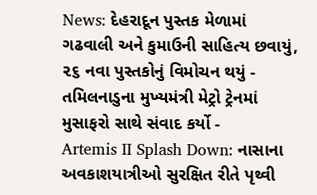News: દેહરાદૂન પુસ્તક મેળામાં ગઢવાલી અને કુમાઉની સાહિત્ય છવાયું, ૨૬ નવા પુસ્તકોનું વિમોચન થયું -
તમિલનાડુના મુખ્યમંત્રી મેટ્રો ટ્રેનમાં મુસાફરો સાથે સંવાદ કર્યો -
Artemis II Splash Down: નાસાના અવકાશયાત્રીઓ સુરક્ષિત રીતે પૃથ્વી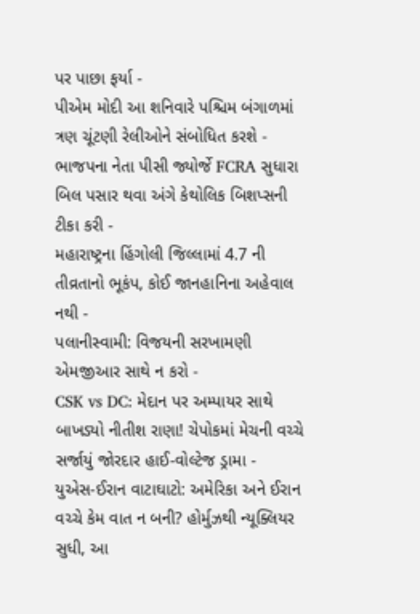પર પાછા ફર્યા -
પીએમ મોદી આ શનિવારે પશ્ચિમ બંગાળમાં ત્રણ ચૂંટણી રેલીઓને સંબોધિત કરશે -
ભાજપના નેતા પીસી જ્યોર્જે FCRA સુધારા બિલ પસાર થવા અંગે કેથોલિક બિશપ્સની ટીકા કરી -
મહારાષ્ટ્રના હિંગોલી જિલ્લામાં 4.7 ની તીવ્રતાનો ભૂકંપ, કોઈ જાનહાનિના અહેવાલ નથી -
પલાનીસ્વામી: વિજયની સરખામણી એમજીઆર સાથે ન કરો -
CSK vs DC: મેદાન પર અમ્પાયર સાથે બાખડ્યો નીતીશ રાણા! ચેપોકમાં મેચની વચ્ચે સર્જાયું જોરદાર હાઈ-વોલ્ટેજ ડ્રામા -
યુએસ-ઈરાન વાટાઘાટો: અમેરિકા અને ઈરાન વચ્ચે કેમ વાત ન બની? હોર્મુઝથી ન્યૂક્લિયર સુધી, આ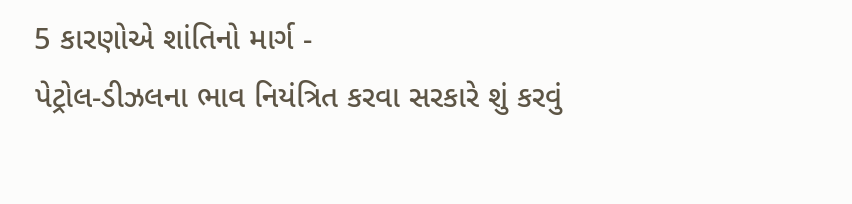5 કારણોએ શાંતિનો માર્ગ -
પેટ્રોલ-ડીઝલના ભાવ નિયંત્રિત કરવા સરકારે શું કરવું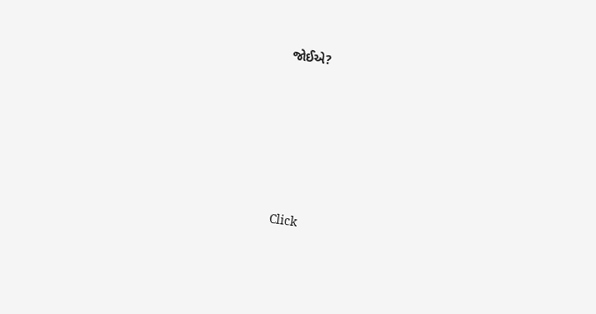જોઈએ?






Click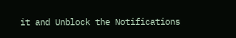it and Unblock the Notifications